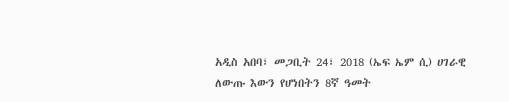አዲስ አበባ፣ መጋቢት 24፣ 2018 (ኤፍ ኤም ሲ) ሀገራዊ ለውጡ እውን የሆነበትን 8ኛ ዓመት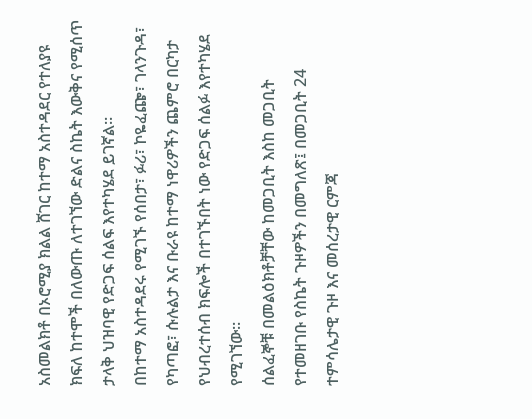አስመልክቶ በኦሮሚያ ክልል ሸገር ከተማ አስተዳደር የተለያዩ ክፍለ ከተሞች በለውጡ ለተገኘው ድልና ስኬት እውቅና የሚሰጥ ታላቅ ህዝባዊ የድጋፍ ሰልፍ እየተካሄደ ይገኛል።
በከተማ አስተዳደሩ የሚገኙ የሰበታ፣ ፉሪ፣ ኮዬፈጬ፣ ገላንጉዳ፣ የካጣፎ፣ ሱሉልታ እና ቡራዩ ከተማ ነዋሪዎችን ጨምሮ በርካታ የህብረተሰብ ክፍሎች በተገኙበት ነው የድጋፍ ሰልፉ እየተካሄደ የሚገኘው።
ሰልፈኞቹ በመልዕክቶቻቸው ከመጋቢት እስከ መጋቢት የተመዘገቡ የስኬት ጉዞዎችን በመግለጽ፤ በመጋቢት 24 ተምሳሌታዊ ጉዞ እና መሰረታዊ ርምጃ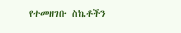የተመዘገቡ ስኬቶችን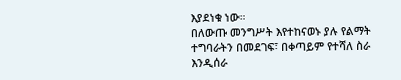እያደነቁ ነው።
በለውጡ መንግሥት እየተከናወኑ ያሉ የልማት ተግባራትን በመደገፍ፣ በቀጣይም የተሻለ ስራ እንዲሰራ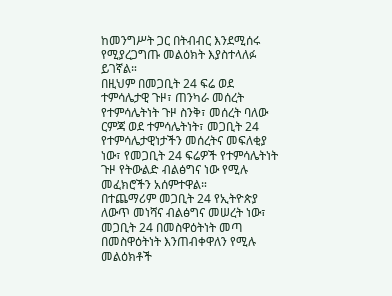ከመንግሥት ጋር በትብብር እንደሚሰሩ የሚያረጋግጡ መልዕክት እያስተላለፉ ይገኛል።
በዚህም በመጋቢት 24 ፍሬ ወደ ተምሳሌታዊ ጉዞ፣ ጠንካራ መሰረት የተምሳሌትነት ጉዞ ስንቅ፣ መሰረት ባለው ርምጃ ወደ ተምሳሌትነት፣ መጋቢት 24 የተምሳሌታዊነታችን መሰረትና መፍለቂያ ነው፣ የመጋቢት 24 ፍሬዎች የተምሳሌትነት ጉዞ የትውልድ ብልፅግና ነው የሚሉ መፈክሮችን አሰምተዋል።
በተጨማሪም መጋቢት 24 የኢትዮጵያ ለውጥ መነሻና ብልፅግና መሠረት ነው፣ መጋቢት 24 በመስዋዕትነት መጣ በመስዋዕትነት እንጠብቀዋለን የሚሉ መልዕክቶች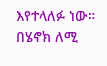እየተላለፉ ነው።
በሄኖክ ለሚ